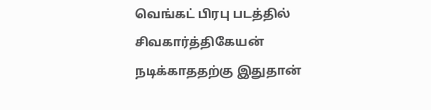வெங்கட் பிரபு படத்தில் சிவகார்த்திகேயன் நடிக்காததற்கு இதுதான்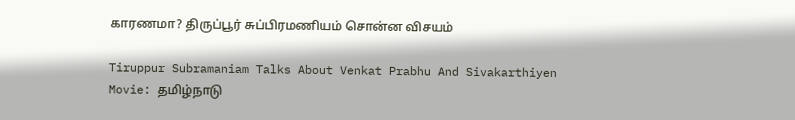காரணமா? திருப்பூர் சுப்பிரமணியம் சொன்ன விசயம்

Tiruppur Subramaniam Talks About Venkat Prabhu And Sivakarthiyen Movie: தமிழ்நாடு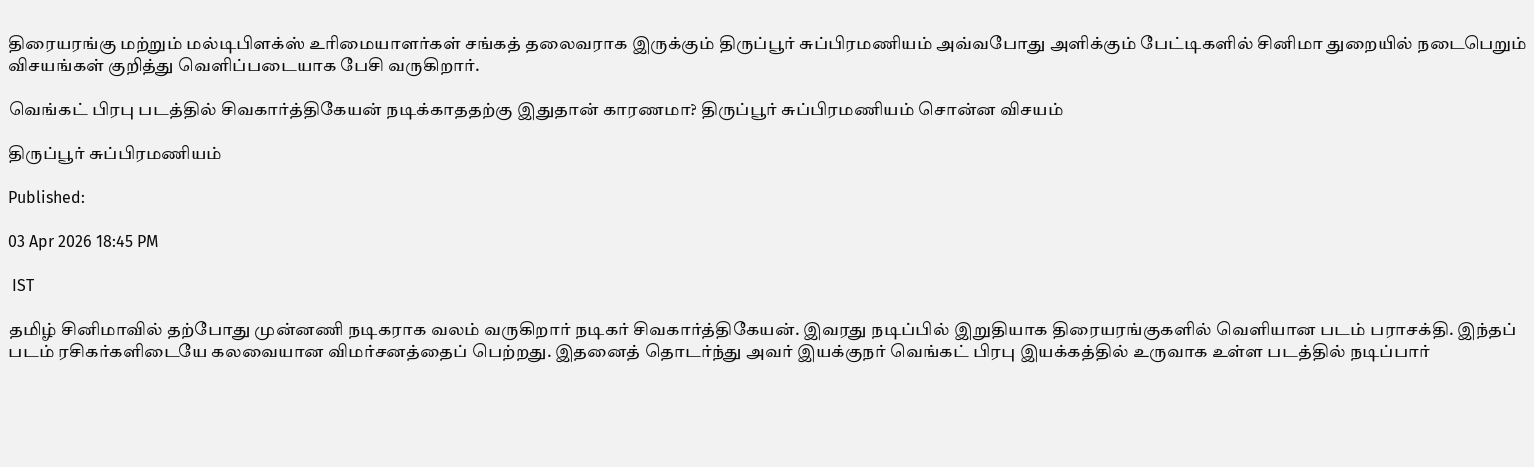திரையரங்கு மற்றும் மல்டிபிளக்ஸ் உரிமையாளர்கள் சங்கத் தலைவராக இருக்கும் திருப்பூர் சுப்பிரமணியம் அவ்வபோது அளிக்கும் பேட்டிகளில் சினிமா துறையில் நடைபெறும் விசயங்கள் குறித்து வெளிப்படையாக பேசி வருகிறார்.

வெங்கட் பிரபு படத்தில் சிவகார்த்திகேயன் நடிக்காததற்கு இதுதான் காரணமா? திருப்பூர் சுப்பிரமணியம் சொன்ன விசயம்

திருப்பூர் சுப்பிரமணியம்

Published:

03 Apr 2026 18:45 PM

 IST

தமிழ் சினிமாவில் தற்போது முன்னணி நடிகராக வலம் வருகிறார் நடிகர் சிவகார்த்திகேயன். இவரது நடிப்பில் இறுதியாக திரையரங்குகளில் வெளியான படம் பராசக்தி. இந்தப் படம் ரசிகர்களிடையே கலவையான விமர்சனத்தைப் பெற்றது. இதனைத் தொடர்ந்து அவர் இயக்குநர் வெங்கட் பிரபு இயக்கத்தில் உருவாக உள்ள படத்தில் நடிப்பார்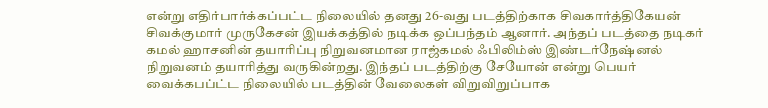என்று எதிர்பார்க்கப்பட்ட நிலையில் தனது 26-வது படத்திற்காக சிவகார்த்திகேயன் சிவக்குமார் முருகேசன் இயக்கத்தில் நடிக்க ஒப்பந்தம் ஆனார். அந்தப் படத்தை நடிகர் கமல் ஹாசனின் தயாரிப்பு நிறுவனமான ராஜ்கமல் ஃபிலிம்ஸ் இண்டர்நேஷ்னல் நிறுவனம் தயாரித்து வருகின்றது. இந்தப் படத்திற்கு சேயோன் என்று பெயர் வைக்கபப்ட்ட நிலையில் படத்தின் வேலைகள் விறுவிறுப்பாக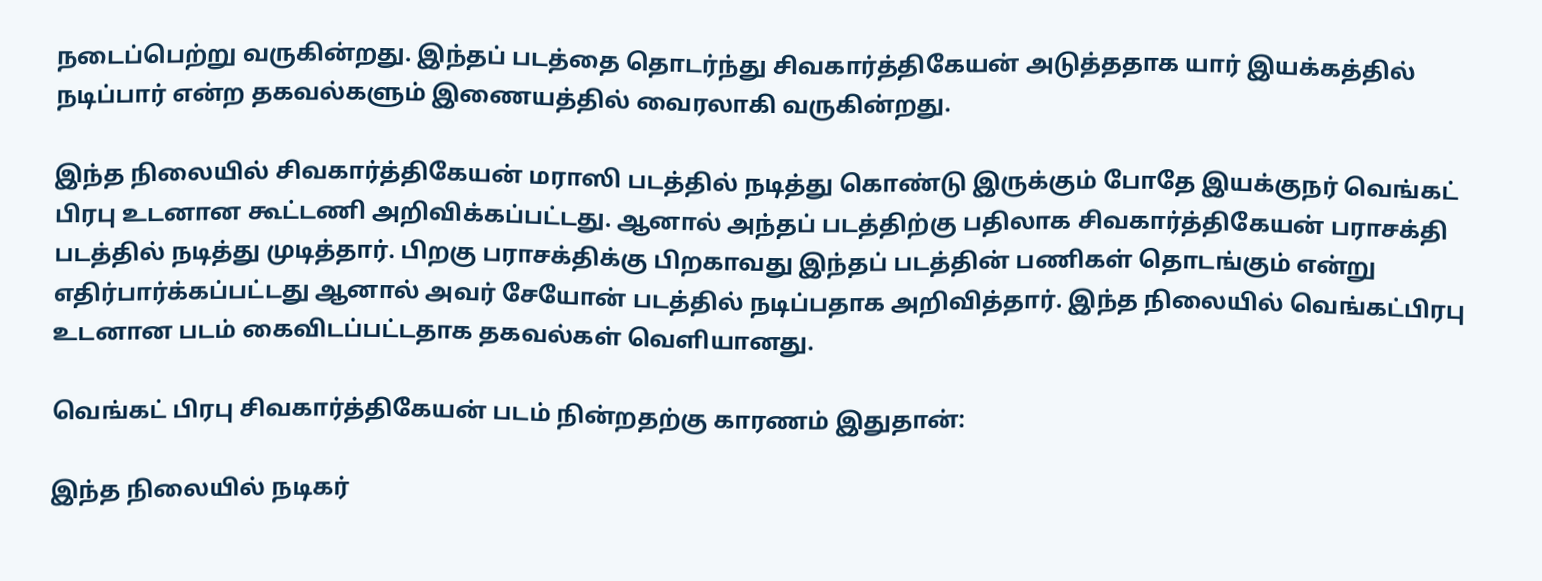நடைப்பெற்று வருகின்றது. இந்தப் படத்தை தொடர்ந்து சிவகார்த்திகேயன் அடுத்ததாக யார் இயக்கத்தில் நடிப்பார் என்ற தகவல்களும் இணையத்தில் வைரலாகி வருகின்றது.

இந்த நிலையில் சிவகார்த்திகேயன் மராஸி படத்தில் நடித்து கொண்டு இருக்கும் போதே இயக்குநர் வெங்கட் பிரபு உடனான கூட்டணி அறிவிக்கப்பட்டது. ஆனால் அந்தப் படத்திற்கு பதிலாக சிவகார்த்திகேயன் பராசக்தி படத்தில் நடித்து முடித்தார். பிறகு பராசக்திக்கு பிறகாவது இந்தப் படத்தின் பணிகள் தொடங்கும் என்று எதிர்பார்க்கப்பட்டது ஆனால் அவர் சேயோன் படத்தில் நடிப்பதாக அறிவித்தார். இந்த நிலையில் வெங்கட்பிரபு உடனான படம் கைவிடப்பட்டதாக தகவல்கள் வெளியானது.

வெங்கட் பிரபு சிவகார்த்திகேயன் படம் நின்றதற்கு காரணம் இதுதான்:

இந்த நிலையில் நடிகர்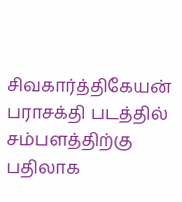சிவகார்த்திகேயன் பராசக்தி படத்தில் சம்பளத்திற்கு பதிலாக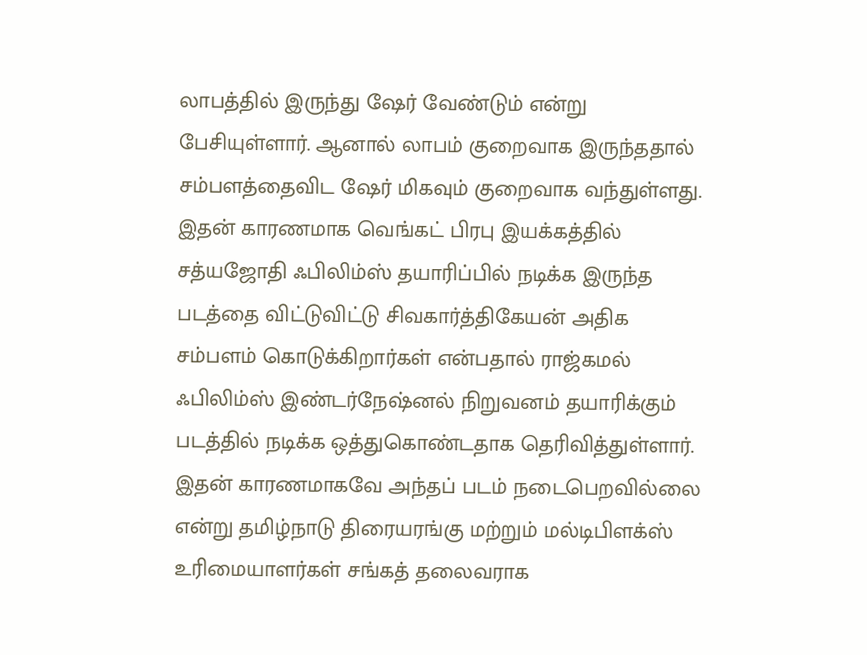லாபத்தில் இருந்து ஷேர் வேண்டும் என்று பேசியுள்ளார். ஆனால் லாபம் குறைவாக இருந்ததால் சம்பளத்தைவிட ஷேர் மிகவும் குறைவாக வந்துள்ளது. இதன் காரணமாக வெங்கட் பிரபு இயக்கத்தில் சத்யஜோதி ஃபிலிம்ஸ் தயாரிப்பில் நடிக்க இருந்த படத்தை விட்டுவிட்டு சிவகார்த்திகேயன் அதிக சம்பளம் கொடுக்கிறார்கள் என்பதால் ராஜ்கமல் ஃபிலிம்ஸ் இண்டர்நேஷ்னல் நிறுவனம் தயாரிக்கும் படத்தில் நடிக்க ஒத்துகொண்டதாக தெரிவித்துள்ளார். இதன் காரணமாகவே அந்தப் படம் நடைபெறவில்லை என்று தமிழ்நாடு திரையரங்கு மற்றும் மல்டிபிளக்ஸ் உரிமையாளர்கள் சங்கத் தலைவராக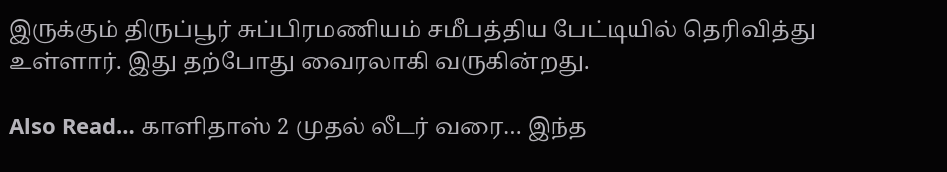இருக்கும் திருப்பூர் சுப்பிரமணியம் சமீபத்திய பேட்டியில் தெரிவித்து உள்ளார். இது தற்போது வைரலாகி வருகின்றது.

Also Read… காளிதாஸ் 2 முதல் லீடர் வரை… இந்த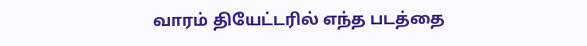வாரம் தியேட்டரில் எந்த படத்தை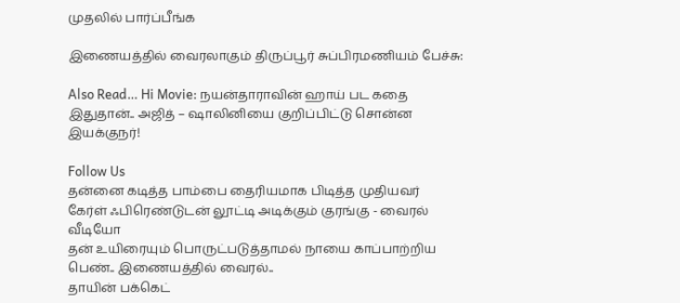முதலில் பார்ப்பீங்க

இணையத்தில் வைரலாகும் திருப்பூர் சுப்பிரமணியம் பேச்சு:

Also Read… Hi Movie: நயன்தாராவின் ஹாய் பட கதை இதுதான்.. அஜித் – ஷாலினியை குறிப்பிட்டு சொன்ன இயக்குநர்!

Follow Us
தன்னை கடித்த பாம்பை தைரியமாக பிடித்த முதியவர்
கேர்ள் ஃபிரெண்டுடன் லூட்டி அடிக்கும் குரங்கு - வைரல் வீடியோ
தன் உயிரையும் பொருட்படுத்தாமல் நாயை காப்பாற்றிய பெண்.. இணையத்தில் வைரல்..
தாயின் பக்கெட்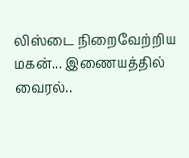லிஸ்டை நிறைவேற்றிய மகன்... இணையத்தில் வைரல்..